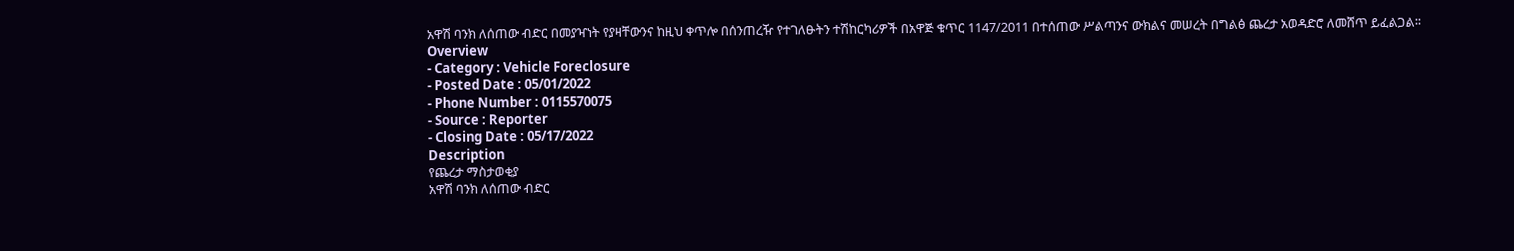አዋሽ ባንክ ለሰጠው ብድር በመያዣነት የያዛቸውንና ከዚህ ቀጥሎ በሰንጠረዥ የተገለፁትን ተሽከርካሪዎች በአዋጅ ቁጥር 1147/2011 በተሰጠው ሥልጣንና ውክልና መሠረት በግልፅ ጨረታ አወዳድሮ ለመሸጥ ይፈልጋል፡፡
Overview
- Category : Vehicle Foreclosure
- Posted Date : 05/01/2022
- Phone Number : 0115570075
- Source : Reporter
- Closing Date : 05/17/2022
Description
የጨረታ ማስታወቂያ
አዋሽ ባንክ ለሰጠው ብድር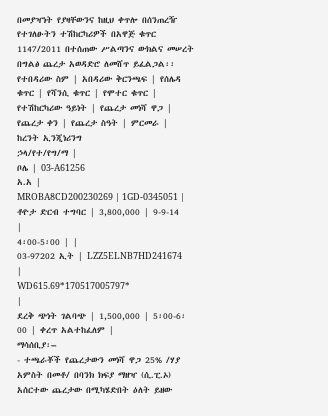በመያዣነት የያዛቸውንና ከዚህ ቀጥሎ በሰንጠረዥ የተገለፁትን ተሽከርካሪዎች በአዋጅ ቁጥር 1147/2011 በተሰጠው ሥልጣንና ውክልና መሠረት በግልፅ ጨረታ አወዳድሮ ለመሸጥ ይፈልጋል፡፡
የተበዳሪው ስም | አበዳሪው ቅርንጫፍ | የሰሌዳ ቁጥር | የሻንሲ ቁጥር | የሞተር ቁጥር | የተሽከርካሪው ዓይነት | የጨረታ መነሻ ዋጋ | የጨረታ ቀን | የጨረታ ስዓት | ምርመራ |
ከረንት ኢንጂነሪንግ
ኃላ/የተ/የግ/ማ |
ቦሌ | 03-A61256
አ.አ |
MROBA8CD200230269 | 1GD-0345051 | ቶዮታ ድርብ ተግባር | 3,800,000 | 9-9-14
|
4፡00-5፡00 | |
03-97202 ኢት | LZZ5ELNB7HD241674
|
WD615.69*170517005797*
|
ደረቅ ጭነት ገልባጭ | 1,500,000 | 5፡00-6፡00 | ቀረጥ አልተከፈለም |
ማሳሰቢያ፡–
- ተጫራቾች የጨረታውን መነሻ ዋጋ 25% /ሃያ አምስት በመቶ/ በባንክ ክፍያ ማዘዣ (ሲ.ፒ.ኦ) አሰርተው ጨረታው በሚካሄድበት ዕለት ይዘው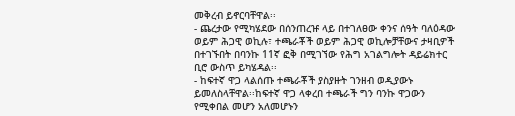መቅረብ ይኖርባቸዋል፡፡
- ጨረታው የሚካሄደው በሰንጠረዡ ላይ በተገለፀው ቀንና ሰዓት ባለዕዳው ወይም ሕጋዊ ወኪሉ፣ ተጫራቾች ወይም ሕጋዊ ወኪሎቻቸውና ታዛቢዎች በተገኙበት በባንኩ 11ኛ ፎቅ በሚገኘው የሕግ አገልግሎት ዳይሬክተር ቢሮ ውስጥ ይካሄዳል፡፡
- ከፍተኛ ዋጋ ላልሰጡ ተጫራቾች ያስያዙት ገንዘብ ወዲያውኑ ይመለስላቸዋል፡፡ከፍተኛ ዋጋ ላቀረበ ተጫራች ግን ባንኩ ዋጋውን የሚቀበል መሆን አለመሆኑን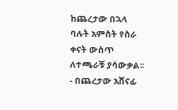ከጨረታው በኋላ ባሉት አምስት የስራ ቀናት ውስጥ ለተጫራቹ ያሳውቃል፡፡
- በጨረታው አሸናፊ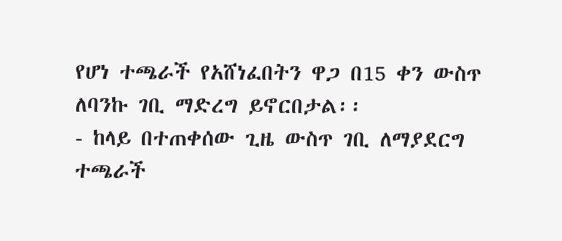የሆነ ተጫራች የአሸነፈበትን ዋጋ በ15 ቀን ውስጥ ለባንኩ ገቢ ማድረግ ይኖርበታል፡፡
- ከላይ በተጠቀሰው ጊዜ ውስጥ ገቢ ለማያደርግ ተጫራች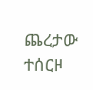ጨረታው ተሰርዞ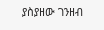ያስያዘው ገንዘብ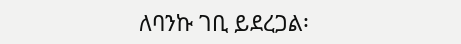ለባንኩ ገቢ ይደረጋል፡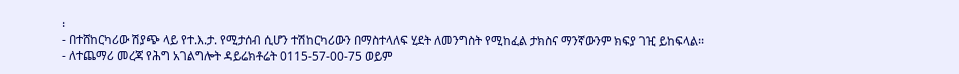፡
- በተሸከርካሪው ሽያጭ ላይ የተ.እ.ታ. የሚታሰብ ሲሆን ተሽከርካሪውን በማስተላለፍ ሂደት ለመንግስት የሚከፈል ታክስና ማንኛውንም ክፍያ ገዢ ይከፍላል፡፡
- ለተጨማሪ መረጃ የሕግ አገልግሎት ዳይሬክቶሬት 0115-57-00-75 ወይም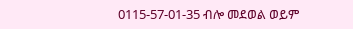0115-57-01-35 ብሎ መደወል ወይም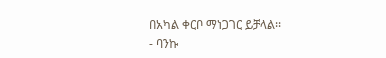በአካል ቀርቦ ማነጋገር ይቻላል፡፡
- ባንኩ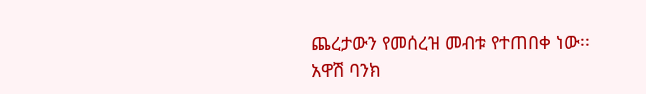ጨረታውን የመሰረዝ መብቱ የተጠበቀ ነው፡፡
አዋሽ ባንክ